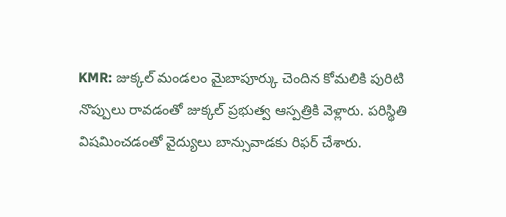KMR: జుక్కల్ మండలం మైబాపూర్కు చెందిన కోమలికి పురిటి నొప్పులు రావడంతో జుక్కల్ ప్రభుత్వ ఆస్పత్రికి వెళ్లారు. పరిస్థితి విషమించడంతో వైద్యులు బాన్సువాడకు రిఫర్ చేశారు.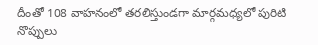దీంతో 108 వాహనంలో తరలిస్తుండగా మార్గమధ్యలో పురిటి నొప్పులు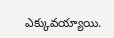ఎక్కువయ్యాయి.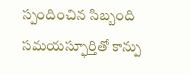స్పందించిన సిబ్బంది సమయస్ఫూర్తితో కాన్పు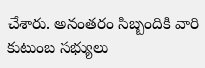చేశారు. అనంతరం సిబ్బందికి వారి కుటుంబ సభ్యులు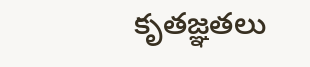కృతజ్ఞతలు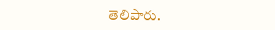తెలిపారు.